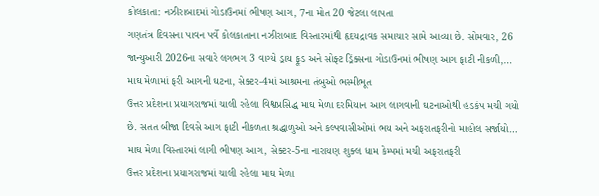કોલકાતા: નઝીરાબાદમાં ગોડાઉનમાં ભીષણ આગ, 7ના મોત 20 જેટલા લાપતા
ગણતંત્ર દિવસના પાવન પર્વે કોલકાતાના નઝીરાબાદ વિસ્તારમાંથી હૃદયદ્રાવક સમાચાર સામે આવ્યા છે. સોમવાર, 26 જાન્યુઆરી 2026ના સવારે લગભગ 3 વાગ્યે ડ્રાય ફૂડ અને સોફ્ટ ડ્રિંક્સના ગોડાઉનમાં ભીષણ આગ ફાટી નીકળી,…
માઘ મેળામાં ફરી આગની ઘટના, સેક્ટર-4માં આશ્રમના તંબુઓ ભસ્મીભૂત
ઉત્તર પ્રદેશના પ્રયાગરાજમાં ચાલી રહેલા વિશ્વપ્રસિદ્ધ માઘ મેળા દરમિયાન આગ લાગવાની ઘટનાઓથી હડકંપ મચી ગયો છે. સતત બીજા દિવસે આગ ફાટી નીકળતા શ્રદ્ધાળુઓ અને કલ્પવાસીઓમાં ભય અને અફરાતફરીનો માહોલ સર્જાયો…
માઘ મેળા વિસ્તારમાં લાગી ભીષણ આગ, સેક્ટર-5ના નારાયણ શુક્લ ધામ કેમ્પમાં મચી અફરાતફરી
ઉત્તર પ્રદેશના પ્રયાગરાજમાં ચાલી રહેલા માઘ મેળા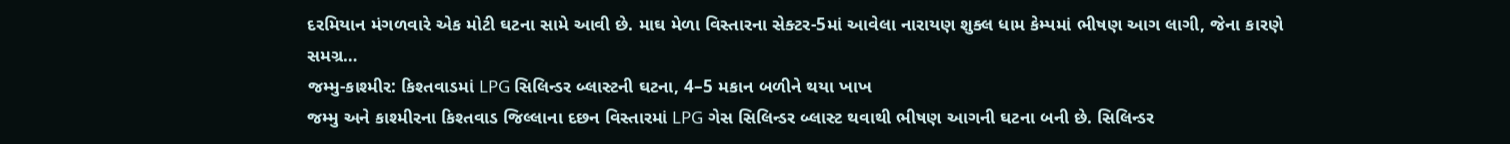દરમિયાન મંગળવારે એક મોટી ઘટના સામે આવી છે. માઘ મેળા વિસ્તારના સેક્ટર-5માં આવેલા નારાયણ શુક્લ ધામ કેમ્પમાં ભીષણ આગ લાગી, જેના કારણે સમગ્ર…
જમ્મુ-કાશ્મીર: કિશ્તવાડમાં LPG સિલિન્ડર બ્લાસ્ટની ઘટના, 4–5 મકાન બળીને થયા ખાખ
જમ્મુ અને કાશ્મીરના કિશ્તવાડ જિલ્લાના દછન વિસ્તારમાં LPG ગેસ સિલિન્ડર બ્લાસ્ટ થવાથી ભીષણ આગની ઘટના બની છે. સિલિન્ડર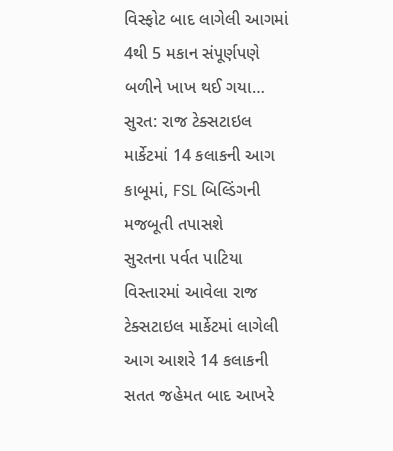વિસ્ફોટ બાદ લાગેલી આગમાં 4થી 5 મકાન સંપૂર્ણપણે બળીને ખાખ થઈ ગયા…
સુરત: રાજ ટેક્સટાઇલ માર્કેટમાં 14 કલાકની આગ કાબૂમાં, FSL બિલ્ડિંગની મજબૂતી તપાસશે
સુરતના પર્વત પાટિયા વિસ્તારમાં આવેલા રાજ ટેક્સટાઇલ માર્કેટમાં લાગેલી આગ આશરે 14 કલાકની સતત જહેમત બાદ આખરે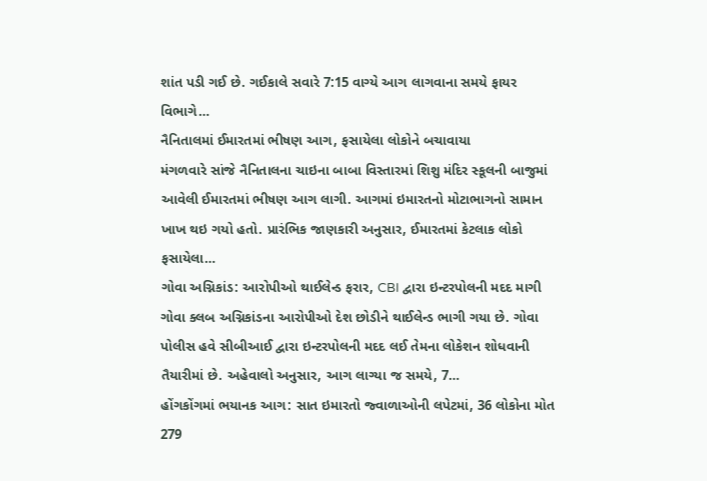શાંત પડી ગઈ છે. ગઈકાલે સવારે 7:15 વાગ્યે આગ લાગવાના સમયે ફાયર વિભાગે…
નૈનિતાલમાં ઈમારતમાં ભીષણ આગ, ફસાયેલા લોકોને બચાવાયા
મંગળવારે સાંજે નૈનિતાલના ચાઇના બાબા વિસ્તારમાં શિશુ મંદિર સ્કૂલની બાજુમાં આવેલી ઈમારતમાં ભીષણ આગ લાગી. આગમાં ઇમારતનો મોટાભાગનો સામાન ખાખ થઇ ગયો હતો. પ્રારંભિક જાણકારી અનુસાર, ઈમારતમાં કેટલાક લોકો ફસાયેલા…
ગોવા અગ્નિકાંડ: આરોપીઓ થાઈલેન્ડ ફરાર, CBI દ્વારા ઇન્ટરપોલની મદદ માગી
ગોવા ક્લબ અગ્નિકાંડના આરોપીઓ દેશ છોડીને થાઈલેન્ડ ભાગી ગયા છે. ગોવા પોલીસ હવે સીબીઆઈ દ્વારા ઇન્ટરપોલની મદદ લઈ તેમના લોકેશન શોધવાની તૈયારીમાં છે. અહેવાલો અનુસાર, આગ લાગ્યા જ સમયે, 7…
હોંગકોંગમાં ભયાનક આગ: સાત ઇમારતો જ્વાળાઓની લપેટમાં, 36 લોકોના મોત 279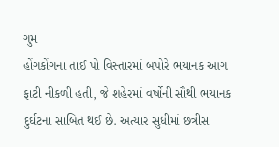ગુમ
હોંગકોંગના તાઈ પો વિસ્તારમાં બપોરે ભયાનક આગ ફાટી નીકળી હતી, જે શહેરમાં વર્ષોની સૌથી ભયાનક દુર્ઘટના સાબિત થઈ છે. અત્યાર સુધીમાં છત્રીસ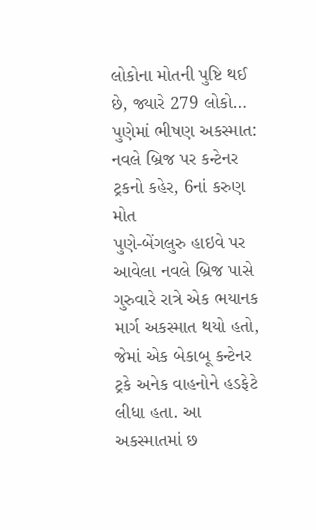લોકોના મોતની પુષ્ટિ થઈ છે, જ્યારે 279 લોકો…
પુણેમાં ભીષણ અકસ્માત: નવલે બ્રિજ પર કન્ટેનર ટ્રકનો કહેર, 6નાં કરુણ મોત
પુણે-બેંગલુરુ હાઇવે પર આવેલા નવલે બ્રિજ પાસે ગુરુવારે રાત્રે એક ભયાનક માર્ગ અકસ્માત થયો હતો, જેમાં એક બેકાબૂ કન્ટેનર ટ્રકે અનેક વાહનોને હડફેટે લીધા હતા. આ અકસ્માતમાં છ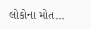લોકોના મોત…